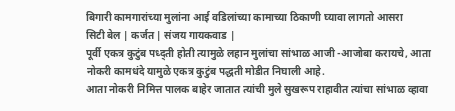बिगारी कामगारांच्या मुलांना आई वडिलांच्या कामाच्या ठिकाणी घ्यावा लागतो आसरा
सिटी बेल | कर्जत | संजय गायकवाड |
पूर्वी एकत्र कुटुंब पध्द्ती होती त्यामुळे लहान मुलांचा सांभाळ आजी -आजोबा करायचे, आता नोकरी कामधंदे यामुळे एकत्र कुटुंब पद्धती मोडीत निघाली आहे.
आता नोकरी निमित्त पालक बाहेर जातात त्यांची मुले सुखरूप राहावीत त्यांचा सांभाळ व्हावा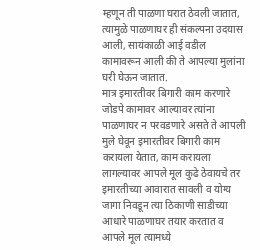म्हणून ती पाळणा घरात ठेवली जातात, त्यामुळे पाळणाघर ही संकल्पना उदयास आली, सायंकाळी आई वडील कामावरून आली की ते आपल्या मुलांना घरी घेऊन जातात.
मात्र इमारतीवर बिगारी काम करणारे जोडपे कामावर आल्यावर त्यांना पाळणाघर न परवडणारे असते ते आपली मुले घेवून इमारतीवर बिगारी काम करायला येतात, काम करायला लागल्यावर आपले मूल कुढे ठेवायचे तर इमारतीच्या आवारात सावली व योग्य जागा निवडून त्या ठिकाणी साडीच्या आधारे पाळणाघर तयार करतात व आपले मूल त्यामध्ये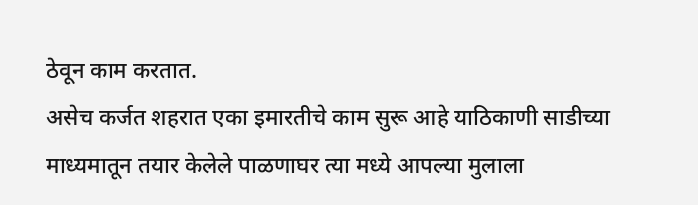ठेवून काम करतात.
असेच कर्जत शहरात एका इमारतीचे काम सुरू आहे याठिकाणी साडीच्या माध्यमातून तयार केलेले पाळणाघर त्या मध्ये आपल्या मुलाला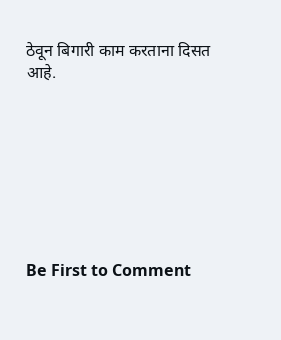ठेवून बिगारी काम करताना दिसत आहे.








Be First to Comment